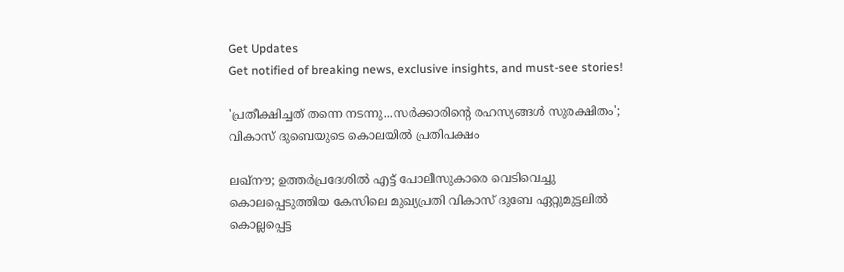Get Updates
Get notified of breaking news, exclusive insights, and must-see stories!

'പ്രതീക്ഷിച്ചത് തന്നെ നടന്നു...സർക്കാരിന്റെ രഹസ്യങ്ങൾ സുരക്ഷിതം'; വികാസ് ദുബെയുടെ കൊലയിൽ പ്രതിപക്ഷം

ലഖ്നൗ; ഉത്തർപ്രദേശിൽ എട്ട് പോലീസുകാരെ വെടിവെച്ചു കൊലപ്പെടുത്തിയ കേസിലെ മുഖ്യപ്രതി വികാസ് ദുബേ ഏറ്റുമുട്ടലിൽ കൊല്ലപ്പെട്ട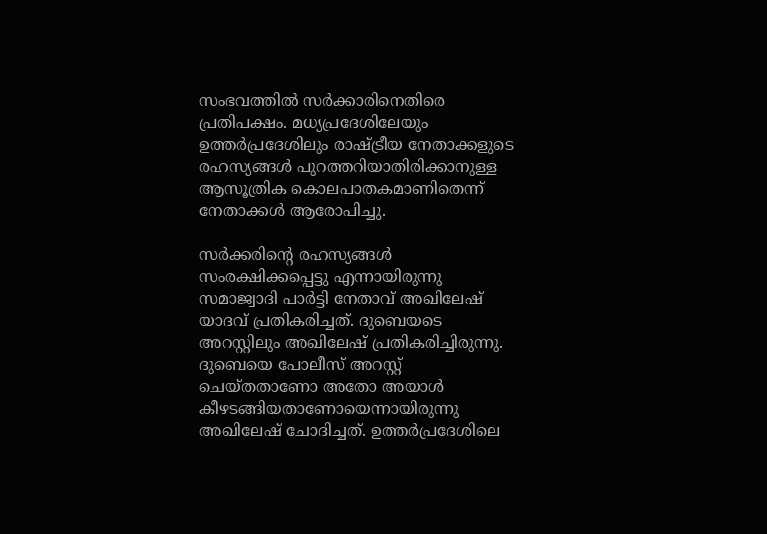സംഭവത്തിൽ സർക്കാരിനെതിരെ പ്രതിപക്ഷം. മധ്യപ്രദേശിലേയും ഉത്തർപ്രദേശിലും രാഷ്ട്രീയ നേതാക്കളുടെ രഹസ്യങ്ങൾ പുറത്തറിയാതിരിക്കാനുള്ള ആസൂത്രിക കൊലപാതകമാണിതെന്ന് നേതാക്കൾ ആരോപിച്ചു.

സർക്കരിന്റെ രഹസ്യങ്ങൾ സംരക്ഷിക്കപ്പെട്ടു എന്നായിരുന്നു സമാജ്വാദി പാർട്ടി നേതാവ് അഖിലേഷ് യാദവ് പ്രതികരിച്ചത്. ദുബെയടെ അറസ്റ്റിലും അഖിലേഷ് പ്രതികരിച്ചിരുന്നു. ദുബെയെ പോലീസ് അറസ്റ്റ് ചെയ്തതാണോ അതോ അയാൾ കീഴടങ്ങിയതാണോയെന്നായിരുന്നു അഖിലേഷ് ചോദിച്ചത്. ഉത്തര്‍പ്രദേശിലെ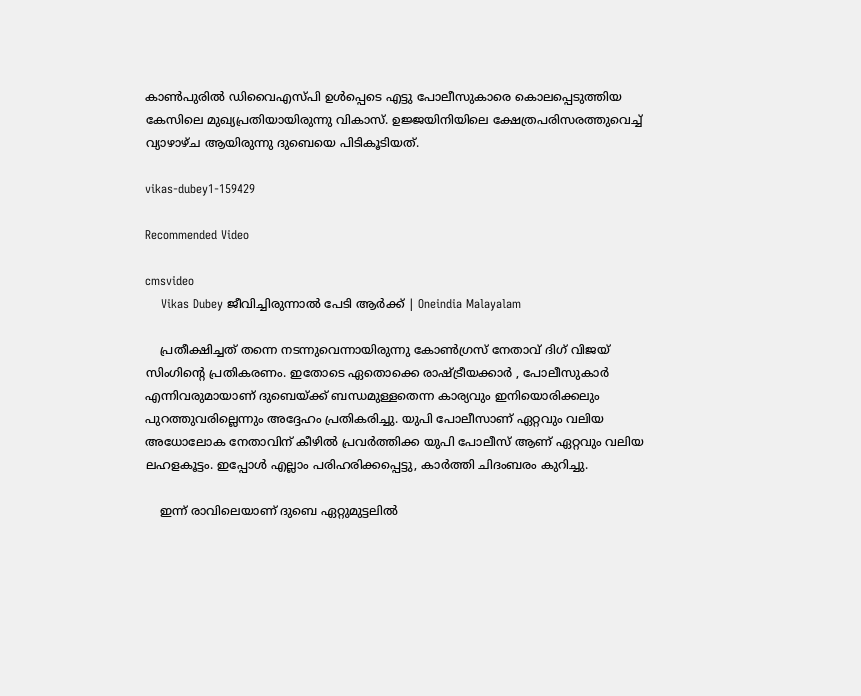കാൺപുരില്‍ ഡിവൈഎസ്പി ഉള്‍പ്പെടെ എട്ടു പോലീസുകാരെ കൊലപ്പെടുത്തിയ കേസിലെ മുഖ്യപ്രതിയായിരുന്നു വികാസ്. ഉജ്ജയിനിയിലെ ക്ഷേത്രപരിസരത്തുവെച്ച് വ്യാഴാഴ്ച ആയിരുന്നു ദുബെയെ പിടികൂടിയത്.

vikas-dubey1-159429

Recommended Video

cmsvideo
    Vikas Dubey ജീവിച്ചിരുന്നാല്‍ പേടി ആര്‍ക്ക് | Oneindia Malayalam

    പ്രതീക്ഷിച്ചത് തന്നെ നടന്നുവെന്നായിരുന്നു കോൺഗ്രസ് നേതാവ് ദിഗ് വിജയ് സിംഗിന്റെ പ്രതികരണം. ഇതോടെ ഏതൊക്കെ രാഷ്ട്രീയക്കാർ , പോലീസുകാർ എന്നിവരുമായാണ് ദുബെയ്ക്ക് ബന്ധമുള്ളതെന്ന കാര്യവും ഇനിയൊരിക്കലും പുറത്തുവരില്ലെന്നും അദ്ദേഹം പ്രതികരിച്ചു. യുപി പോലീസാണ് ഏറ്റവും വലിയ അധോലോക നേതാവിന് കീഴിൽ പ്രവർത്തിക്ക യുപി പോലീസ് ആണ് ഏറ്റവും വലിയ ലഹളകൂട്ടം. ഇപ്പോൾ എല്ലാം പരിഹരിക്കപ്പെട്ടു, കാർത്തി ചിദംബരം കുറിച്ചു.

    ഇന്ന് രാവിലെയാണ് ദുബെ ഏറ്റുമുട്ടലിൽ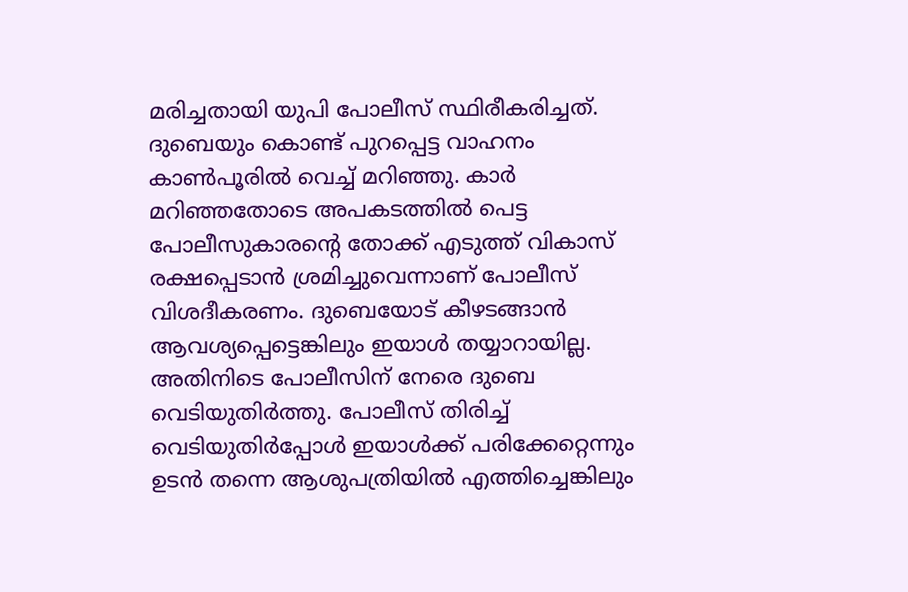മരിച്ചതായി യുപി പോലീസ് സ്ഥിരീകരിച്ചത്. ദുബെയും കൊണ്ട് പുറപ്പെട്ട വാഹനം കാൺപൂരിൽ വെച്ച് മറിഞ്ഞു. കാർ മറിഞ്ഞതോടെ അപകടത്തിൽ പെട്ട പോലീസുകാരന്റെ തോക്ക് എടുത്ത് വികാസ് രക്ഷപ്പെടാൻ ശ്രമിച്ചുവെന്നാണ് പോലീസ് വിശദീകരണം. ദുബെയോട് കീഴടങ്ങാൻ ആവശ്യപ്പെട്ടെങ്കിലും ഇയാൾ തയ്യാറായില്ല. അതിനിടെ പോലീസിന് നേരെ ദുബെ വെടിയുതിർത്തു. പോലീസ് തിരിച്ച് വെടിയുതിർപ്പോൾ ഇയാൾക്ക് പരിക്കേറ്റെന്നും ഉടൻ തന്നെ ആശുപത്രിയിൽ എത്തിച്ചെങ്കിലും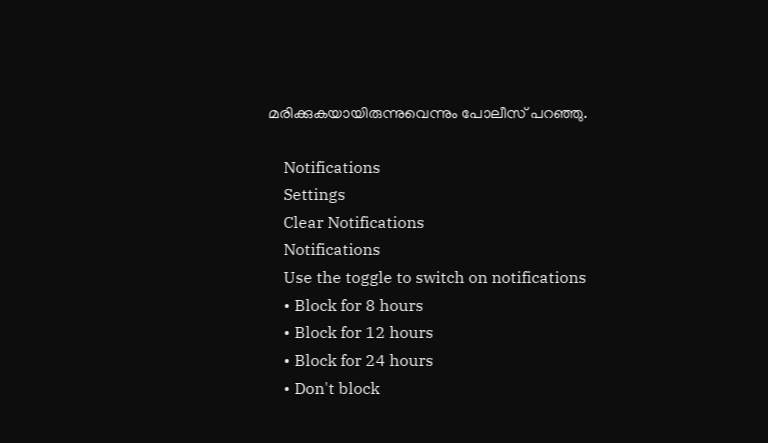മരിക്കുകയായിരുന്നുവെന്നും പോലീസ് പറഞ്ഞു.

    Notifications
    Settings
    Clear Notifications
    Notifications
    Use the toggle to switch on notifications
    • Block for 8 hours
    • Block for 12 hours
    • Block for 24 hours
    • Don't block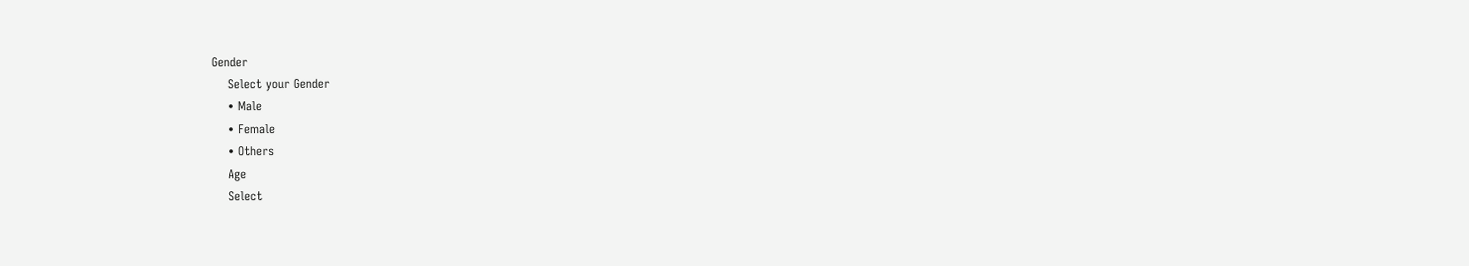Gender
    Select your Gender
    • Male
    • Female
    • Others
    Age
    Select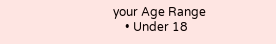your Age Range
    • Under 18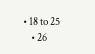• 18 to 25
    • 26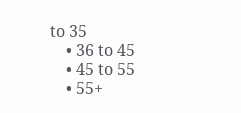to 35
    • 36 to 45
    • 45 to 55
    • 55+